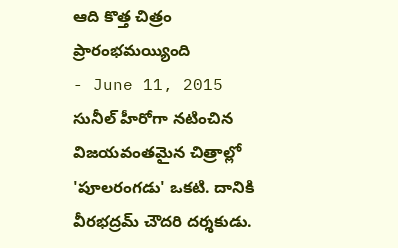ఆది కొత్త చిత్రం ప్రారంభమయ్యింది
- June 11, 2015
సునీల్ హీరోగా నటించిన విజయవంతమైన చిత్రాల్లో 'పూలరంగడు' ఒకటి. దానికి వీరభద్రమ్ చౌదరి దర్శకుడు.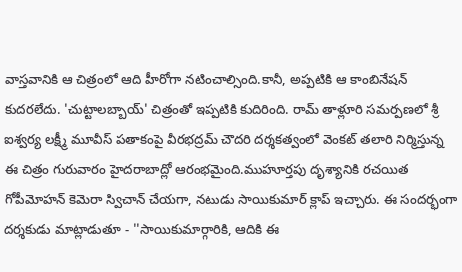వాస్తవానికి ఆ చిత్రంలో ఆది హీరోగా నటించాల్సింది.కానీ, అప్పటికి ఆ కాంబినేషన్ కుదరలేదు. 'చుట్టాలబ్బాయ్' చిత్రంతో ఇప్పటికి కుదిరింది. రామ్ తాళ్లూరి సమర్పణలో శ్రీ ఐశ్వర్య లక్ష్మీ మూవీస్ పతాకంపై వీరభద్రమ్ చౌదరి దర్శకత్వంలో వెంకట్ తలారి నిర్మిస్తున్న ఈ చిత్రం గురువారం హైదరాబాద్లో ఆరంభమైంది.ముహూర్తపు దృశ్యానికి రచయిత గోపీమోహన్ కెమెరా స్విచాన్ చేయగా, నటుడు సాయికుమార్ క్లాప్ ఇచ్చారు. ఈ సందర్భంగా దర్శకుడు మాట్లాడుతూ - ''సాయికుమార్గారికి, ఆదికి ఈ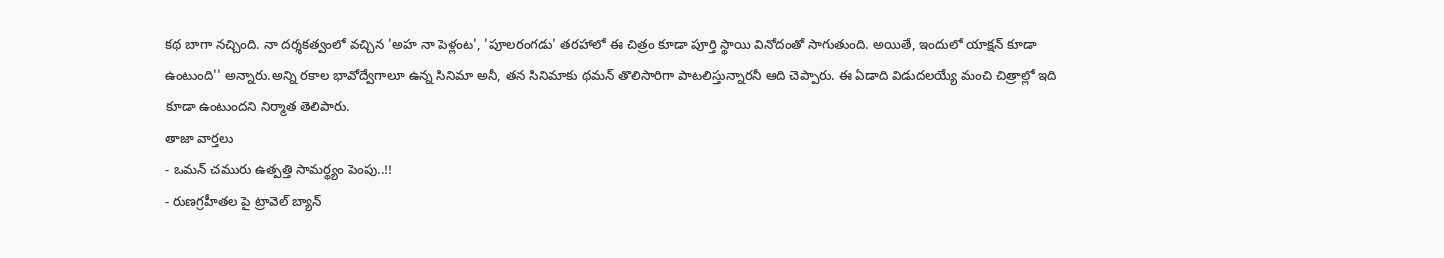కథ బాగా నచ్చింది. నా దర్శకత్వంలో వచ్చిన 'అహ నా పెళ్లంట', 'పూలరంగడు' తరహాలో ఈ చిత్రం కూడా పూర్తి స్థాయి వినోదంతో సాగుతుంది. అయితే, ఇందులో యాక్షన్ కూడా ఉంటుంది'' అన్నారు.అన్ని రకాల భావోద్వేగాలూ ఉన్న సినిమా అనీ, తన సినిమాకు థమన్ తొలిసారిగా పాటలిస్తున్నారనీ ఆది చెప్పారు. ఈ ఏడాది విడుదలయ్యే మంచి చిత్రాల్లో ఇది కూడా ఉంటుందని నిర్మాత తెలిపారు.
తాజా వార్తలు
- ఒమన్ చమురు ఉత్పత్తి సామర్థ్యం పెంపు..!!
- రుణగ్రహీతల పై ట్రావెల్ బ్యాన్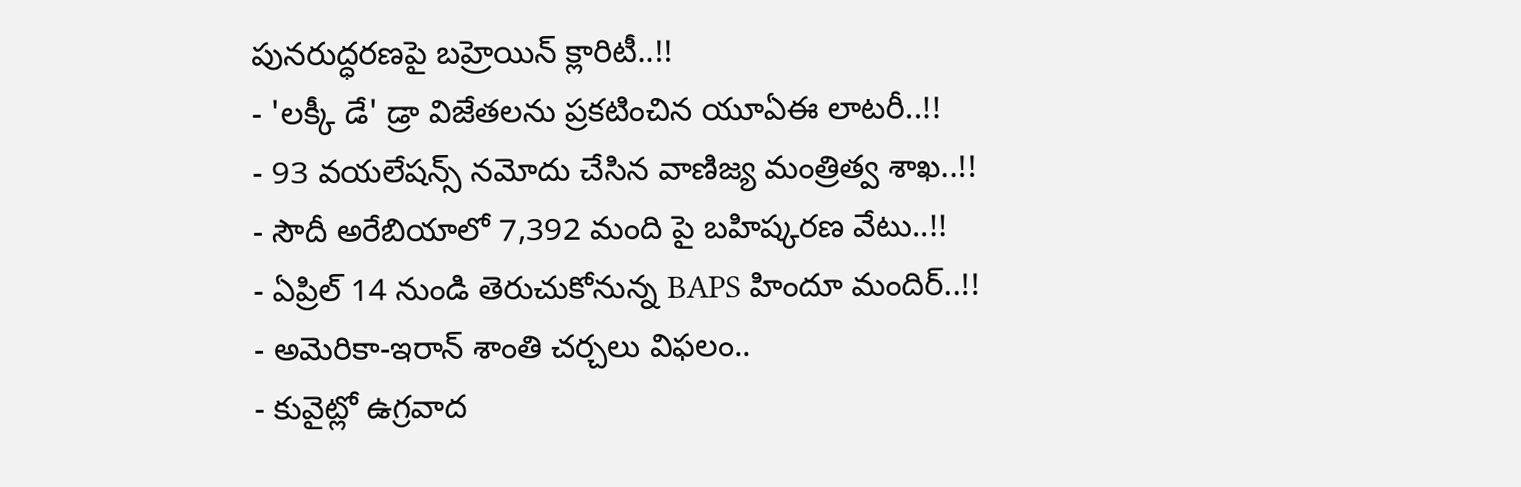పునరుద్ధరణపై బహ్రెయిన్ క్లారిటీ..!!
- 'లక్కీ డే' డ్రా విజేతలను ప్రకటించిన యూఏఈ లాటరీ..!!
- 93 వయలేషన్స్ నమోదు చేసిన వాణిజ్య మంత్రిత్వ శాఖ..!!
- సౌదీ అరేబియాలో 7,392 మంది పై బహిష్కరణ వేటు..!!
- ఏప్రిల్ 14 నుండి తెరుచుకోనున్న BAPS హిందూ మందిర్..!!
- అమెరికా-ఇరాన్ శాంతి చర్చలు విఫలం..
- కువైట్లో ఉగ్రవాద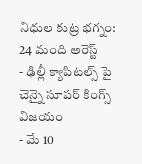నిధుల కుట్ర భగ్నం: 24 మంది అరెస్ట్
- ఢిల్లీ క్యాపిటల్స్ పై చెన్నై సూపర్ కింగ్స్ విజయం
- మే 10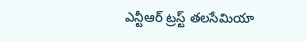ఎన్టీఆర్ ట్రస్ట్ తలసేమియా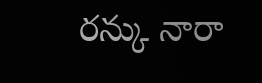రన్కు నారా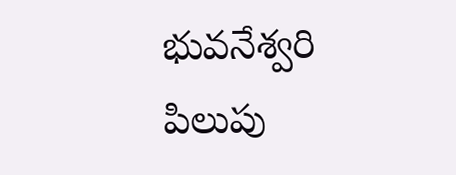భువనేశ్వరి పిలుపు